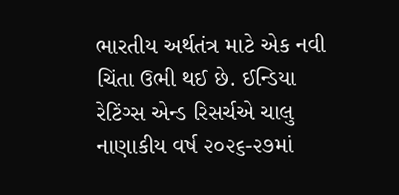ભારતીય અર્થતંત્ર માટે એક નવી ચિંતા ઉભી થઈ છે. ઈન્ડિયા રેટિંગ્સ એન્ડ રિસર્ચએ ચાલુ નાણાકીય વર્ષ ૨૦૨૬-૨૭માં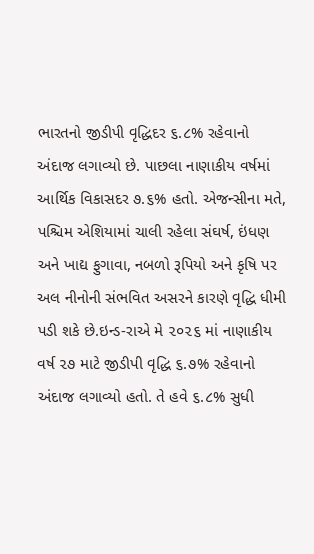ભારતનો જીડીપી વૃદ્ધિદર ૬.૮% રહેવાનો અંદાજ લગાવ્યો છે. પાછલા નાણાકીય વર્ષમાં આર્થિક વિકાસદર ૭.૬% હતો. એજન્સીના મતે, પશ્ચિમ એશિયામાં ચાલી રહેલા સંઘર્ષ, ઇંધણ અને ખાદ્ય ફુગાવા, નબળો રૂપિયો અને કૃષિ પર અલ નીનોની સંભવિત અસરને કારણે વૃદ્ધિ ધીમી પડી શકે છે.ઇન્ડ-રાએ મે ૨૦૨૬ માં નાણાકીય વર્ષ ૨૭ માટે જીડીપી વૃદ્ધિ ૬.૭% રહેવાનો અંદાજ લગાવ્યો હતો. તે હવે ૬.૮% સુધી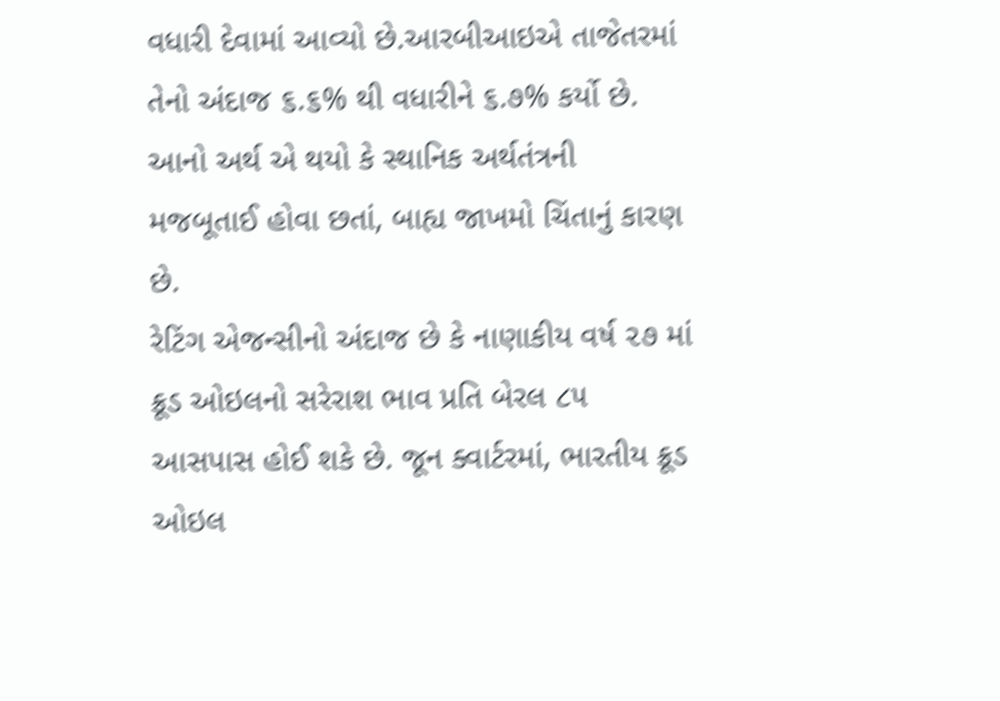વધારી દેવામાં આવ્યો છે.આરબીઆઇએ તાજેતરમાં તેનો અંદાજ ૬.૬% થી વધારીને ૬.૭% કર્યો છે. આનો અર્થ એ થયો કે સ્થાનિક અર્થતંત્રની મજબૂતાઈ હોવા છતાં, બાહ્ય જાખમો ચિંતાનું કારણ છે.
રેટિંગ એજન્સીનો અંદાજ છે કે નાણાકીય વર્ષ ૨૭ માં ક્રૂડ ઓઇલનો સરેરાશ ભાવ પ્રતિ બેરલ ૮૫ આસપાસ હોઈ શકે છે. જૂન ક્વાર્ટરમાં, ભારતીય ક્રૂડ ઓઇલ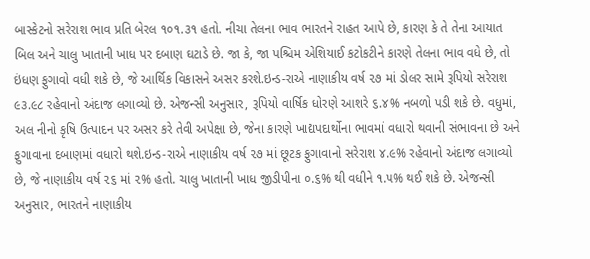બાસ્કેટનો સરેરાશ ભાવ પ્રતિ બેરલ ૧૦૧.૩૧ હતો. નીચા તેલના ભાવ ભારતને રાહત આપે છે, કારણ કે તે તેના આયાત બિલ અને ચાલુ ખાતાની ખાધ પર દબાણ ઘટાડે છે. જા કે, જા પશ્ચિમ એશિયાઈ કટોકટીને કારણે તેલના ભાવ વધે છે, તો ઇંધણ ફુગાવો વધી શકે છે, જે આર્થિક વિકાસને અસર કરશે.ઇન્ડ-રાએ નાણાકીય વર્ષ ૨૭ માં ડોલર સામે રૂપિયો સરેરાશ ૯૩.૯૮ રહેવાનો અંદાજ લગાવ્યો છે. એજન્સી અનુસાર, રૂપિયો વાર્ષિક ધોરણે આશરે ૬.૪% નબળો પડી શકે છે. વધુમાં, અલ નીનો કૃષિ ઉત્પાદન પર અસર કરે તેવી અપેક્ષા છે, જેના કારણે ખાદ્યપદાર્થોના ભાવમાં વધારો થવાની સંભાવના છે અને ફુગાવાના દબાણમાં વધારો થશે.ઇન્ડ-રાએ નાણાકીય વર્ષ ૨૭ માં છૂટક ફુગાવાનો સરેરાશ ૪.૯% રહેવાનો અંદાજ લગાવ્યો છે, જે નાણાકીય વર્ષ ૨૬ માં ૨% હતો. ચાલુ ખાતાની ખાધ જીડીપીના ૦.૬% થી વધીને ૧.૫% થઈ શકે છે. એજન્સી અનુસાર, ભારતને નાણાકીય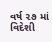વર્ષ ૨૭ માં વિદેશી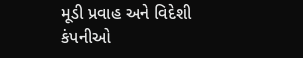મૂડી પ્રવાહ અને વિદેશી કંપનીઓ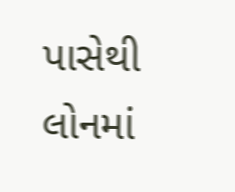પાસેથી લોનમાં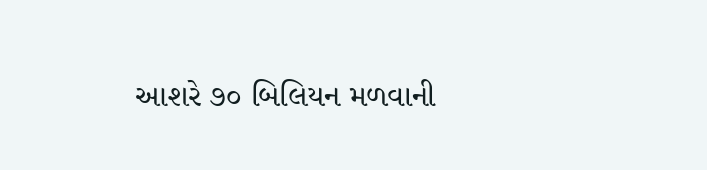આશરે ૭૦ બિલિયન મળવાની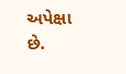અપેક્ષા છે.